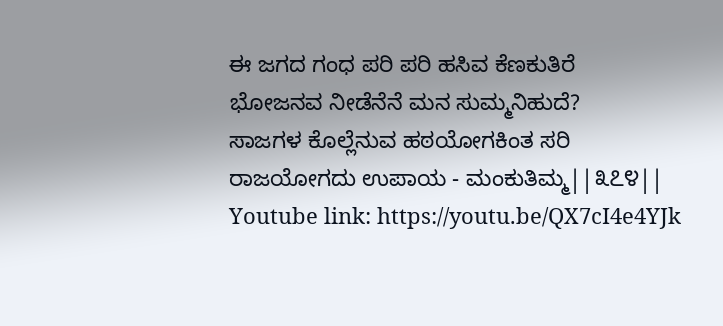ಈ ಜಗದ ಗಂಧ ಪರಿ ಪರಿ ಹಸಿವ ಕೆಣಕುತಿರೆ
ಭೋಜನವ ನೀಡೆನೆನೆ ಮನ ಸುಮ್ಮನಿಹುದೆ?
ಸಾಜಗಳ ಕೊಲ್ಲೆನುವ ಹಠಯೋಗಕಿಂತ ಸರಿ
ರಾಜಯೋಗದು ಉಪಾಯ - ಮಂಕುತಿಮ್ಮ||೩೭೪||
Youtube link: https://youtu.be/QX7cI4e4YJk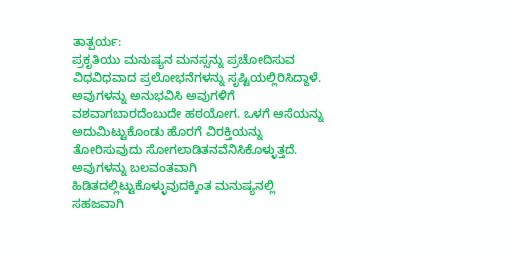ತಾತ್ಪರ್ಯ:
ಪ್ರಕೃತಿಯು ಮನುಷ್ಯನ ಮನಸ್ಸನ್ನು ಪ್ರಚೋದಿಸುವ ವಿಧವಿಧವಾದ ಪ್ರಲೋಭನೆಗಳನ್ನು ಸೃಷ್ಟಿಯಲ್ಲಿರಿಸಿದ್ದಾಳೆ. ಅವುಗಳನ್ನು ಅನುಭವಿಸಿ ಅವುಗಳಿಗೆ ವಶವಾಗಬಾರದೆಂಬುದೇ ಹಠಯೋಗ. ಒಳಗೆ ಆಸೆಯನ್ನು ಅದುಮಿಟ್ಟುಕೊಂಡು ಹೊರಗೆ ವಿರಕ್ತಿಯನ್ನು ತೋರಿಸುವುದು ಸೋಗಲಾಡಿತನವೆನಿಸಿಕೊಳ್ಳುತ್ತದೆ. ಅವುಗಳನ್ನು ಬಲವಂತವಾಗಿ ಹಿಡಿತದಲ್ಲಿಟ್ಟುಕೊಳ್ಳುವುದಕ್ಕಿಂತ ಮನುಷ್ಯನಲ್ಲಿ ಸಹಜವಾಗಿ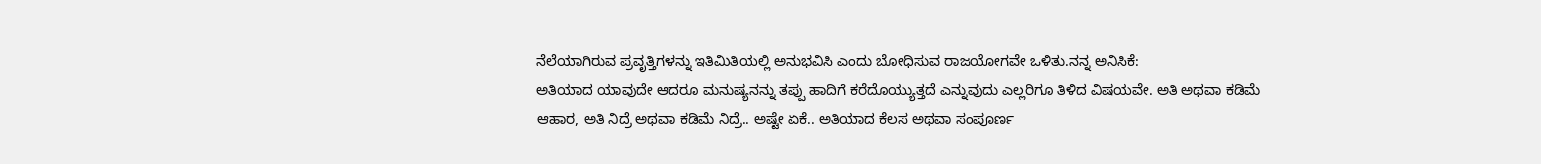ನೆಲೆಯಾಗಿರುವ ಪ್ರವೃತ್ತಿಗಳನ್ನು ಇತಿಮಿತಿಯಲ್ಲಿ ಅನುಭವಿಸಿ ಎಂದು ಬೋಧಿಸುವ ರಾಜಯೋಗವೇ ಒಳಿತು.ನನ್ನ ಅನಿಸಿಕೆ:
ಅತಿಯಾದ ಯಾವುದೇ ಆದರೂ ಮನುಷ್ಯನನ್ನು ತಪ್ಪು ಹಾದಿಗೆ ಕರೆದೊಯ್ಯುತ್ತದೆ ಎನ್ನುವುದು ಎಲ್ಲರಿಗೂ ತಿಳಿದ ವಿಷಯವೇ. ಅತಿ ಅಥವಾ ಕಡಿಮೆ ಆಹಾರ, ಅತಿ ನಿದ್ರೆ ಅಥವಾ ಕಡಿಮೆ ನಿದ್ರೆ.. ಅಷ್ಟೇ ಏಕೆ.. ಅತಿಯಾದ ಕೆಲಸ ಅಥವಾ ಸಂಪೂರ್ಣ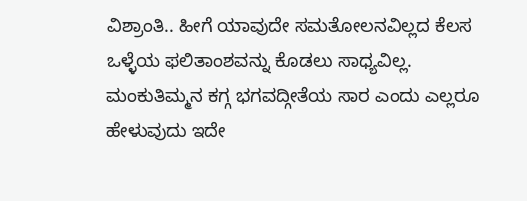ವಿಶ್ರಾಂತಿ.. ಹೀಗೆ ಯಾವುದೇ ಸಮತೋಲನವಿಲ್ಲದ ಕೆಲಸ ಒಳ್ಳೆಯ ಫಲಿತಾಂಶವನ್ನು ಕೊಡಲು ಸಾಧ್ಯವಿಲ್ಲ. ಮಂಕುತಿಮ್ಮನ ಕಗ್ಗ ಭಗವದ್ಗೀತೆಯ ಸಾರ ಎಂದು ಎಲ್ಲರೂ ಹೇಳುವುದು ಇದೇ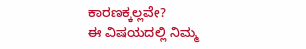ಕಾರಣಕ್ಕಲ್ಲವೇ?
ಈ ವಿಷಯದಲ್ಲಿ ನಿಮ್ಮ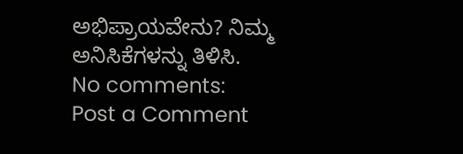ಅಭಿಪ್ರಾಯವೇನು? ನಿಮ್ಮ ಅನಿಸಿಕೆಗಳನ್ನು ತಿಳಿಸಿ.
No comments:
Post a Comment